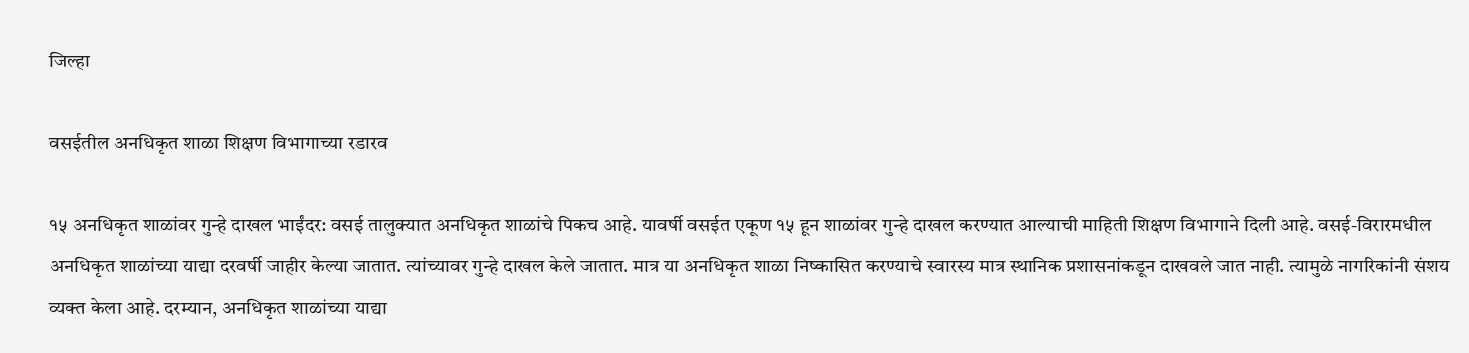जिल्हा

वसईतील अनधिकृत शाळा शिक्षण विभागाच्या रडारव

१५ अनधिकृत शाळांवर गुन्हे दाखल भाईंदर: वसई तालुक्यात अनधिकृत शाळांचे पिकच आहे. यावर्षी वसईत एकूण १५ हून शाळांवर गुन्हे दाखल करण्यात आल्याची माहिती शिक्षण विभागाने दिली आहे. वसई-विरारमधील अनधिकृत शाळांच्या याद्या दरवर्षी जाहीर केल्या जातात. त्यांच्यावर गुन्हे दाखल केले जातात. मात्र या अनधिकृत शाळा निष्कासित करण्याचे स्वारस्य मात्र स्थानिक प्रशासनांकडून दाखवले जात नाही. त्यामुळे नागरिकांनी संशय व्यक्त केला आहे. दरम्यान, अनधिकृत शाळांच्या याद्या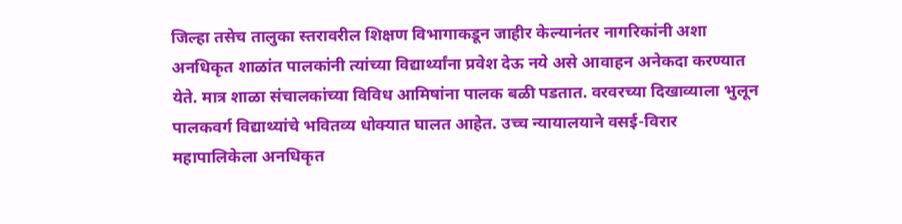जिल्हा तसेच तालुका स्तरावरील शिक्षण विभागाकडून जाहीर केल्यानंतर नागरिकांनी अशा अनधिकृत शाळांत पालकांनी त्यांच्या विद्यार्थ्यांना प्रवेश देऊ नये असे आवाहन अनेकदा करण्यात येते. मात्र शाळा संचालकांच्या विविध आमिषांना पालक बळी पडतात. वरवरच्या दिखाव्याला भुलून पालकवर्ग विद्याथ्यांचे भवितव्य धोक्यात घालत आहेत. उच्च न्यायालयाने वसई-विरार महापालिकेला अनधिकृत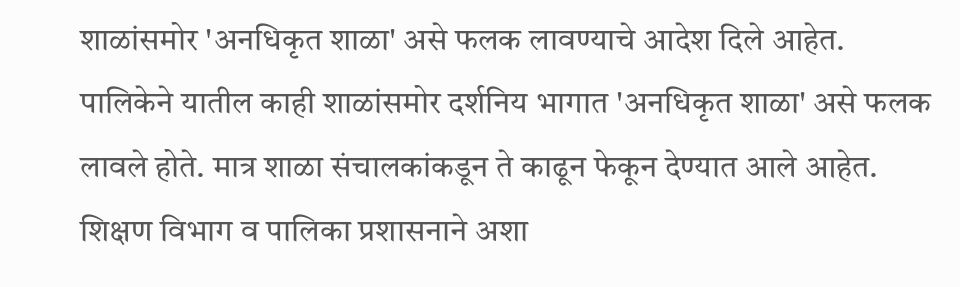शाळांसमोर 'अनधिकृत शाळा' असे फलक लावण्याचे आदेश दिले आहेत. पालिकेने यातील काही शाळांसमोर दर्शनिय भागात 'अनधिकृत शाळा' असे फलक लावले होते. मात्र शाळा संचालकांकडून ते काढून फेकून देण्यात आले आहेत. शिक्षण विभाग व पालिका प्रशासनाने अशा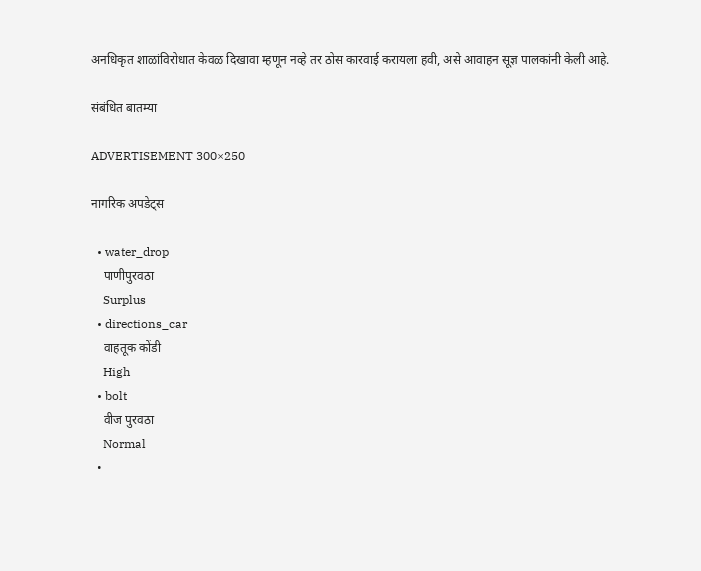अनधिकृत शाळांविरोधात केवळ दिखावा म्हणून नव्हे तर ठोस कारवाई करायला हवी, असे आवाहन सूज्ञ पालकांनी केली आहे.

संबंधित बातम्या

ADVERTISEMENT 300×250

नागरिक अपडेट्स

  • water_drop
    पाणीपुरवठा
    Surplus
  • directions_car
    वाहतूक कोंडी
    High
  • bolt
    वीज पुरवठा
    Normal
  •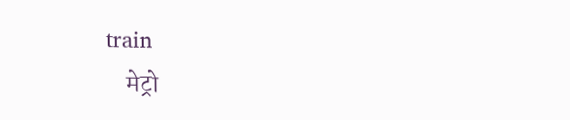train
    मेट्रो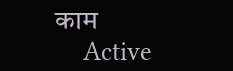काम
    Active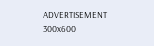ADVERTISEMENT 300x600